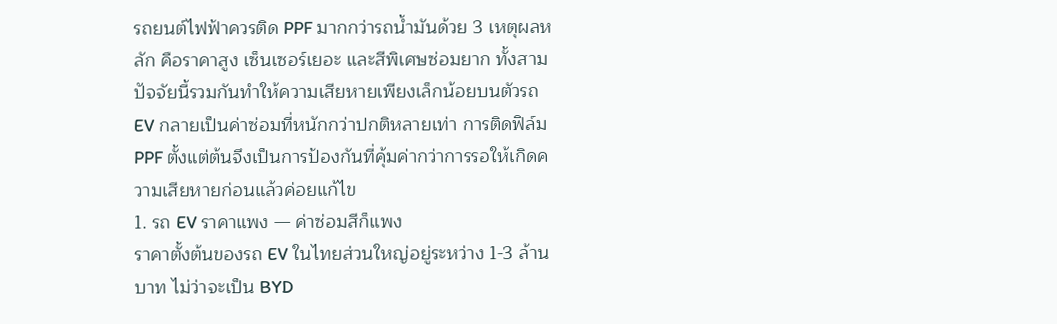รถยนต์ไฟฟ้าควรติด PPF มากกว่ารถน้ำมันด้วย 3 เหตุผลหลัก คือราคาสูง เซ็นเซอร์เยอะ และสีพิเศษซ่อมยาก ทั้งสามปัจจัยนี้รวมกันทำให้ความเสียหายเพียงเล็กน้อยบนตัวรถ EV กลายเป็นค่าซ่อมที่หนักกว่าปกติหลายเท่า การติดฟิล์ม PPF ตั้งแต่ต้นจึงเป็นการป้องกันที่คุ้มค่ากว่าการรอให้เกิดความเสียหายก่อนแล้วค่อยแก้ไข
1. รถ EV ราคาแพง — ค่าซ่อมสีก็แพง
ราคาตั้งต้นของรถ EV ในไทยส่วนใหญ่อยู่ระหว่าง 1-3 ล้านบาท ไม่ว่าจะเป็น BYD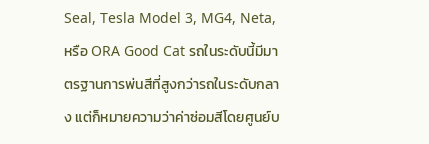Seal, Tesla Model 3, MG4, Neta, หรือ ORA Good Cat รถในระดับนี้มีมาตรฐานการพ่นสีที่สูงกว่ารถในระดับกลาง แต่ก็หมายความว่าค่าซ่อมสีโดยศูนย์บ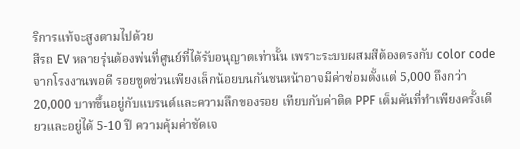ริการแท้จะสูงตามไปด้วย
สีรถ EV หลายรุ่นต้องพ่นที่ศูนย์ที่ได้รับอนุญาตเท่านั้น เพราะระบบผสมสีต้องตรงกับ color code จากโรงงานพอดี รอยขูดข่วนเพียงเล็กน้อยบนกันชนหน้าอาจมีค่าซ่อมตั้งแต่ 5,000 ถึงกว่า 20,000 บาทขึ้นอยู่กับแบรนด์และความลึกของรอย เทียบกับค่าติด PPF เต็มคันที่ทำเพียงครั้งเดียวและอยู่ได้ 5-10 ปี ความคุ้มค่าชัดเจ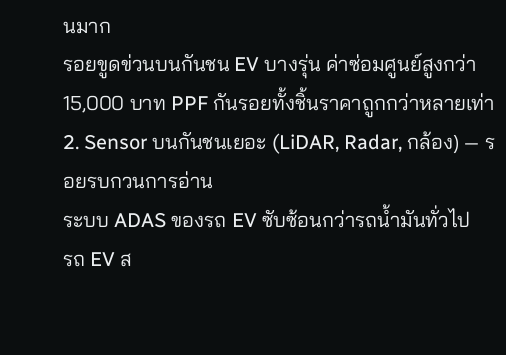นมาก
รอยขูดข่วนบนกันชน EV บางรุ่น ค่าซ่อมศูนย์สูงกว่า 15,000 บาท PPF กันรอยทั้งชิ้นราคาถูกกว่าหลายเท่า
2. Sensor บนกันชนเยอะ (LiDAR, Radar, กล้อง) — รอยรบกวนการอ่าน
ระบบ ADAS ของรถ EV ซับซ้อนกว่ารถน้ำมันทั่วไป
รถ EV ส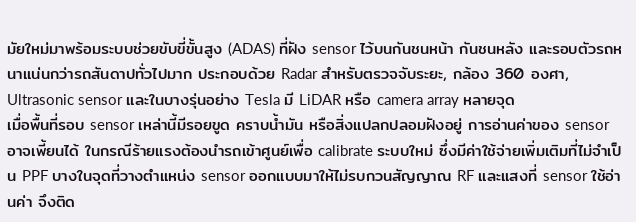มัยใหม่มาพร้อมระบบช่วยขับขี่ขั้นสูง (ADAS) ที่ฝัง sensor ไว้บนกันชนหน้า กันชนหลัง และรอบตัวรถหนาแน่นกว่ารถสันดาปทั่วไปมาก ประกอบด้วย Radar สำหรับตรวจจับระยะ, กล้อง 360 องศา, Ultrasonic sensor และในบางรุ่นอย่าง Tesla มี LiDAR หรือ camera array หลายจุด
เมื่อพื้นที่รอบ sensor เหล่านี้มีรอยขูด คราบน้ำมัน หรือสิ่งแปลกปลอมฝังอยู่ การอ่านค่าของ sensor อาจเพี้ยนได้ ในกรณีร้ายแรงต้องนำรถเข้าศูนย์เพื่อ calibrate ระบบใหม่ ซึ่งมีค่าใช้จ่ายเพิ่มเติมที่ไม่จำเป็น PPF บางในจุดที่วางตำแหน่ง sensor ออกแบบมาให้ไม่รบกวนสัญญาณ RF และแสงที่ sensor ใช้อ่านค่า จึงติด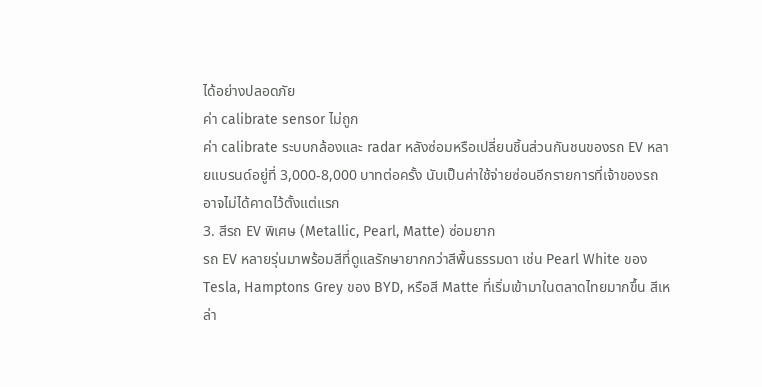ได้อย่างปลอดภัย
ค่า calibrate sensor ไม่ถูก
ค่า calibrate ระบบกล้องและ radar หลังซ่อมหรือเปลี่ยนชิ้นส่วนกันชนของรถ EV หลายแบรนด์อยู่ที่ 3,000-8,000 บาทต่อครั้ง นับเป็นค่าใช้จ่ายซ่อนอีกรายการที่เจ้าของรถอาจไม่ได้คาดไว้ตั้งแต่แรก
3. สีรถ EV พิเศษ (Metallic, Pearl, Matte) ซ่อมยาก
รถ EV หลายรุ่นมาพร้อมสีที่ดูแลรักษายากกว่าสีพื้นธรรมดา เช่น Pearl White ของ Tesla, Hamptons Grey ของ BYD, หรือสี Matte ที่เริ่มเข้ามาในตลาดไทยมากขึ้น สีเหล่า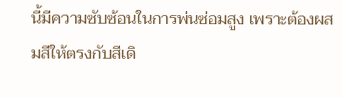นี้มีความซับซ้อนในการพ่นซ่อมสูง เพราะต้องผสมสีให้ตรงกับสีเดิ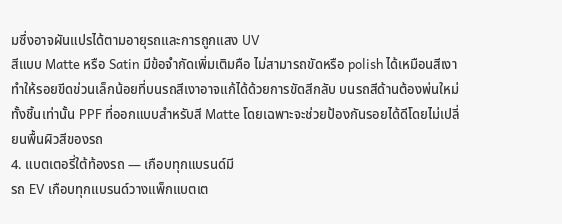มซึ่งอาจผันแปรได้ตามอายุรถและการถูกแสง UV
สีแบบ Matte หรือ Satin มีข้อจำกัดเพิ่มเติมคือ ไม่สามารถขัดหรือ polish ได้เหมือนสีเงา ทำให้รอยขีดข่วนเล็กน้อยที่บนรถสีเงาอาจแก้ได้ด้วยการขัดสีกลับ บนรถสีด้านต้องพ่นใหม่ทั้งชิ้นเท่านั้น PPF ที่ออกแบบสำหรับสี Matte โดยเฉพาะจะช่วยป้องกันรอยได้ดีโดยไม่เปลี่ยนพื้นผิวสีของรถ
4. แบตเตอรี่ใต้ท้องรถ — เกือบทุกแบรนด์มี
รถ EV เกือบทุกแบรนด์วางแพ็กแบตเต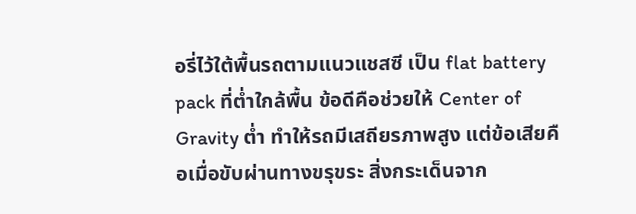อรี่ไว้ใต้พื้นรถตามแนวแชสซี เป็น flat battery pack ที่ต่ำใกล้พื้น ข้อดีคือช่วยให้ Center of Gravity ต่ำ ทำให้รถมีเสถียรภาพสูง แต่ข้อเสียคือเมื่อขับผ่านทางขรุขระ สิ่งกระเด็นจาก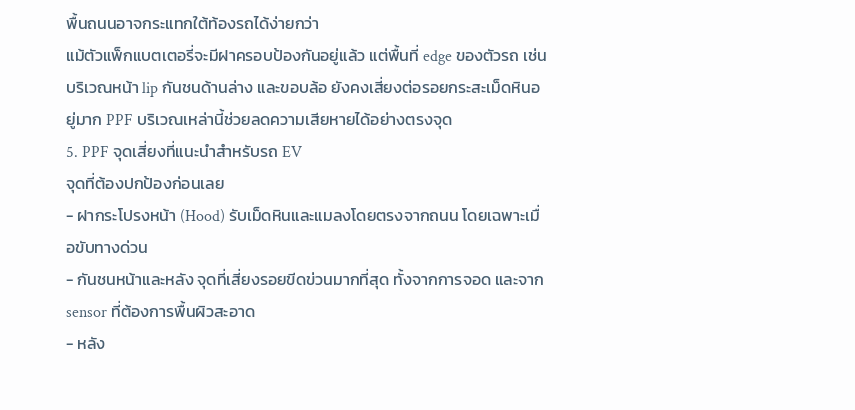พื้นถนนอาจกระแทกใต้ท้องรถได้ง่ายกว่า
แม้ตัวแพ็กแบตเตอรี่จะมีฝาครอบป้องกันอยู่แล้ว แต่พื้นที่ edge ของตัวรถ เช่น บริเวณหน้า lip กันชนด้านล่าง และขอบล้อ ยังคงเสี่ยงต่อรอยกระสะเม็ดหินอยู่มาก PPF บริเวณเหล่านี้ช่วยลดความเสียหายได้อย่างตรงจุด
5. PPF จุดเสี่ยงที่แนะนำสำหรับรถ EV
จุดที่ต้องปกป้องก่อนเลย
- ฝากระโปรงหน้า (Hood) รับเม็ดหินและแมลงโดยตรงจากถนน โดยเฉพาะเมื่อขับทางด่วน
- กันชนหน้าและหลัง จุดที่เสี่ยงรอยขีดข่วนมากที่สุด ทั้งจากการจอด และจาก sensor ที่ต้องการพื้นผิวสะอาด
- หลัง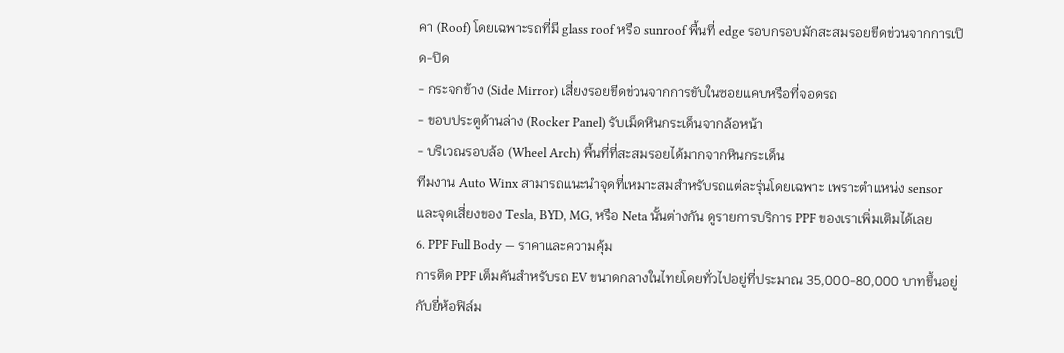คา (Roof) โดยเฉพาะรถที่มี glass roof หรือ sunroof พื้นที่ edge รอบกรอบมักสะสมรอยขีดข่วนจากการเปิด-ปิด
- กระจกข้าง (Side Mirror) เสี่ยงรอยขีดข่วนจากการขับในซอยแคบหรือที่จอดรถ
- ขอบประตูด้านล่าง (Rocker Panel) รับเม็ดหินกระเด็นจากล้อหน้า
- บริเวณรอบล้อ (Wheel Arch) พื้นที่ที่สะสมรอยได้มากจากหินกระเด็น
ทีมงาน Auto Winx สามารถแนะนำจุดที่เหมาะสมสำหรับรถแต่ละรุ่นโดยเฉพาะ เพราะตำแหน่ง sensor และจุดเสี่ยงของ Tesla, BYD, MG, หรือ Neta นั้นต่างกัน ดูรายการบริการ PPF ของเราเพิ่มเติมได้เลย
6. PPF Full Body — ราคาและความคุ้ม
การติด PPF เต็มคันสำหรับรถ EV ขนาดกลางในไทยโดยทั่วไปอยู่ที่ประมาณ 35,000-80,000 บาทขึ้นอยู่กับยี่ห้อฟิล์ม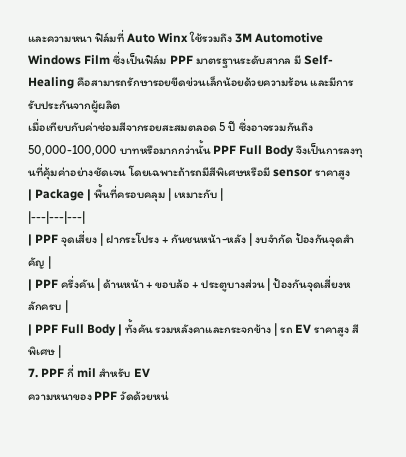และความหนา ฟิล์มที่ Auto Winx ใช้รวมถึง 3M Automotive Windows Film ซึ่งเป็นฟิล์ม PPF มาตรฐานระดับสากล มี Self-Healing คือสามารถรักษารอยขีดข่วนเล็กน้อยด้วยความร้อน และมีการรับประกันจากผู้ผลิต
เมื่อเทียบกับค่าซ่อมสีจากรอยสะสมตลอด 5 ปี ซึ่งอาจรวมกันถึง 50,000-100,000 บาทหรือมากกว่านั้น PPF Full Body จึงเป็นการลงทุนที่คุ้มค่าอย่างชัดเจน โดยเฉพาะถ้ารถมีสีพิเศษหรือมี sensor ราคาสูง
| Package | พื้นที่ครอบคลุม | เหมาะกับ |
|---|---|---|
| PPF จุดเสี่ยง | ฝากระโปรง + กันชนหน้า-หลัง | งบจำกัด ป้องกันจุดสำคัญ |
| PPF ครึ่งคัน | ด้านหน้า + ขอบล้อ + ประตูบางส่วน | ป้องกันจุดเสี่ยงหลักครบ |
| PPF Full Body | ทั้งคัน รวมหลังคาและกระจกข้าง | รถ EV ราคาสูง สีพิเศษ |
7. PPF กี่ mil สำหรับ EV
ความหนาของ PPF วัดด้วยหน่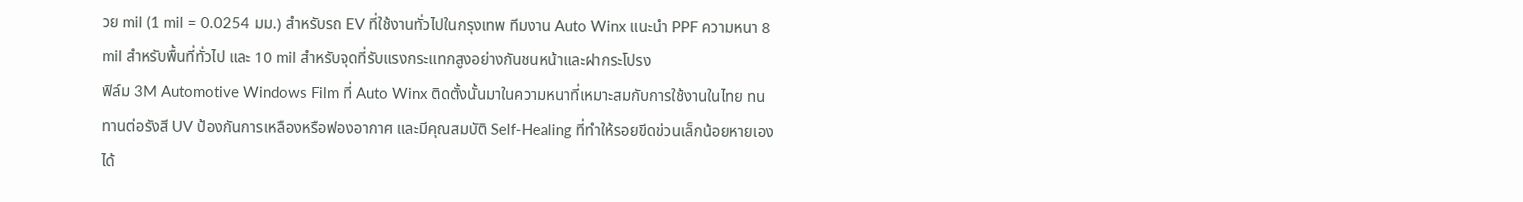วย mil (1 mil = 0.0254 มม.) สำหรับรถ EV ที่ใช้งานทั่วไปในกรุงเทพ ทีมงาน Auto Winx แนะนำ PPF ความหนา 8 mil สำหรับพื้นที่ทั่วไป และ 10 mil สำหรับจุดที่รับแรงกระแทกสูงอย่างกันชนหน้าและฝากระโปรง
ฟิล์ม 3M Automotive Windows Film ที่ Auto Winx ติดตั้งนั้นมาในความหนาที่เหมาะสมกับการใช้งานในไทย ทนทานต่อรังสี UV ป้องกันการเหลืองหรือฟองอากาศ และมีคุณสมบัติ Self-Healing ที่ทำให้รอยขีดข่วนเล็กน้อยหายเองได้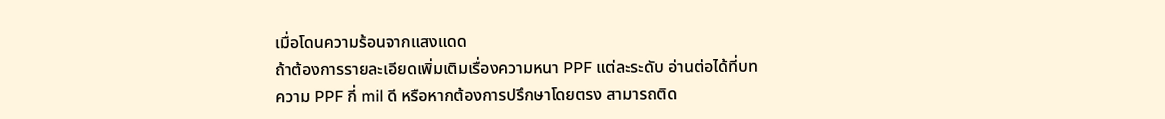เมื่อโดนความร้อนจากแสงแดด
ถ้าต้องการรายละเอียดเพิ่มเติมเรื่องความหนา PPF แต่ละระดับ อ่านต่อได้ที่บทความ PPF กี่ mil ดี หรือหากต้องการปรึกษาโดยตรง สามารถติด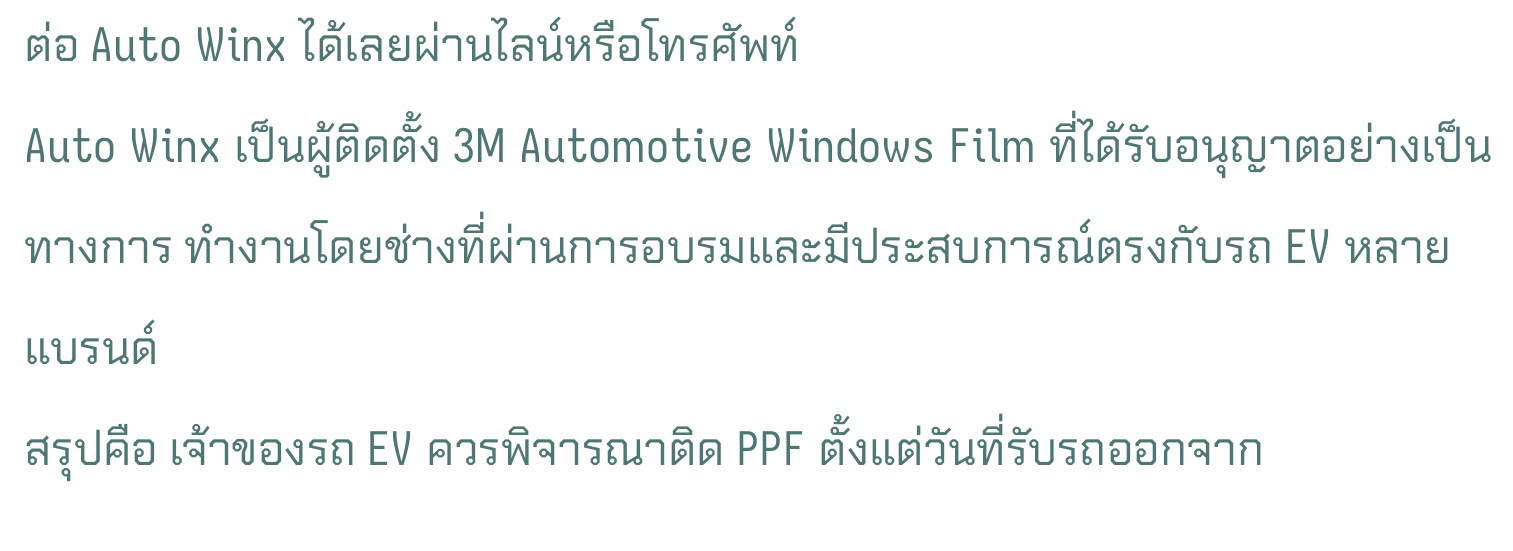ต่อ Auto Winx ได้เลยผ่านไลน์หรือโทรศัพท์
Auto Winx เป็นผู้ติดตั้ง 3M Automotive Windows Film ที่ได้รับอนุญาตอย่างเป็นทางการ ทำงานโดยช่างที่ผ่านการอบรมและมีประสบการณ์ตรงกับรถ EV หลายแบรนด์
สรุปคือ เจ้าของรถ EV ควรพิจารณาติด PPF ตั้งแต่วันที่รับรถออกจาก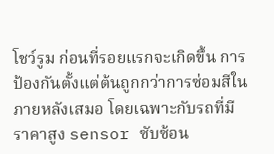โชว์รูม ก่อนที่รอยแรกจะเกิดขึ้น การป้องกันตั้งแต่ต้นถูกกว่าการซ่อมสีในภายหลังเสมอ โดยเฉพาะกับรถที่มีราคาสูง sensor ซับซ้อน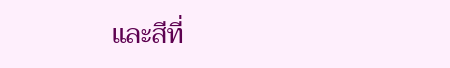และสีที่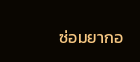ซ่อมยากอ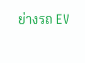ย่างรถ EV